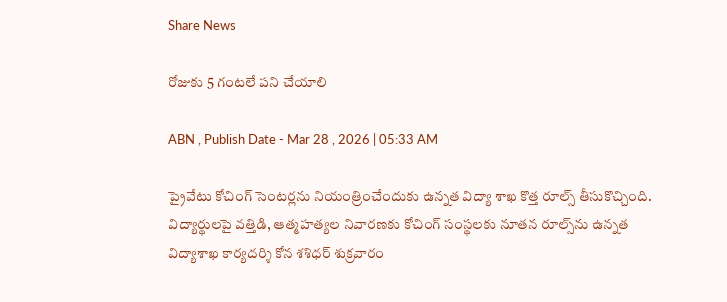Share News

రోజుకు 5 గంటలే పని చేయాలి

ABN , Publish Date - Mar 28 , 2026 | 05:33 AM

ప్రైవేటు కోచింగ్‌ సెంటర్లను నియంత్రించేందుకు ఉన్నత విద్యా శాఖ కొత్త రూల్స్‌ తీసుకొచ్చింది. విద్యార్థులపై వత్తిడి, ఆత్మహత్యల నివారణకు కోచింగ్‌ సంస్థలకు నూతన రూల్స్‌ను ఉన్నత విద్యాశాఖ కార్యదర్శి కోన శశిధర్‌ శుక్రవారం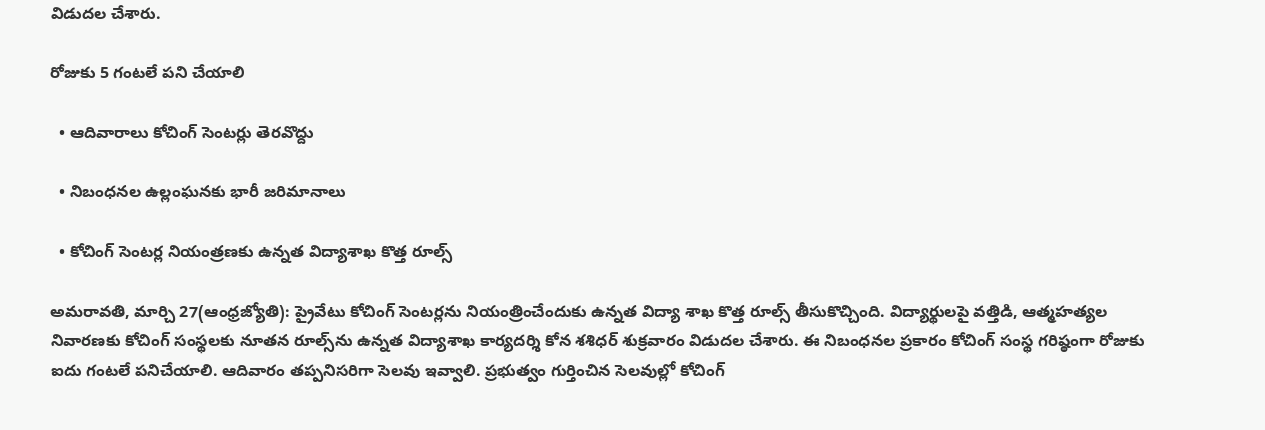విడుదల చేశారు.

రోజుకు 5 గంటలే పని చేయాలి

  • ఆదివారాలు కోచింగ్‌ సెంటర్లు తెరవొద్దు

  • నిబంధనల ఉల్లంఘనకు భారీ జరిమానాలు

  • కోచింగ్‌ సెంటర్ల నియంత్రణకు ఉన్నత విద్యాశాఖ కొత్త రూల్స్‌

అమరావతి, మార్చి 27(ఆంధ్రజ్యోతి): ప్రైవేటు కోచింగ్‌ సెంటర్లను నియంత్రించేందుకు ఉన్నత విద్యా శాఖ కొత్త రూల్స్‌ తీసుకొచ్చింది. విద్యార్థులపై వత్తిడి, ఆత్మహత్యల నివారణకు కోచింగ్‌ సంస్థలకు నూతన రూల్స్‌ను ఉన్నత విద్యాశాఖ కార్యదర్శి కోన శశిధర్‌ శుక్రవారం విడుదల చేశారు. ఈ నిబంధనల ప్రకారం కోచింగ్‌ సంస్థ గరిష్ఠంగా రోజుకు ఐదు గంటలే పనిచేయాలి. ఆదివారం తప్పనిసరిగా సెలవు ఇవ్వాలి. ప్రభుత్వం గుర్తించిన సెలవుల్లో కోచింగ్‌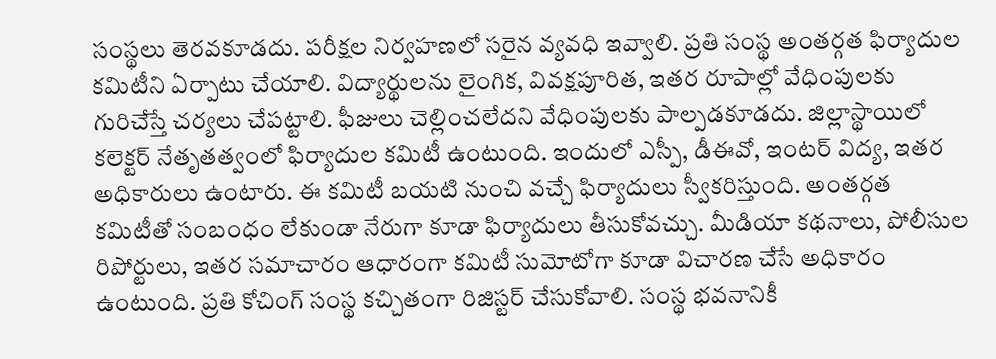సంస్థలు తెరవకూడదు. పరీక్షల నిర్వహణలో సరైన వ్యవధి ఇవ్వాలి. ప్రతి సంస్థ అంతర్గత ఫిర్యాదుల కమిటీని ఏర్పాటు చేయాలి. విద్యార్థులను లైంగిక, వివక్షపూరిత, ఇతర రూపాల్లో వేధింపులకు గురిచేస్తే చర్యలు చేపట్టాలి. ఫీజులు చెల్లించలేదని వేధింపులకు పాల్పడకూడదు. జిల్లాస్థాయిలో కలెక్టర్‌ నేతృతత్వంలో ఫిర్యాదుల కమిటీ ఉంటుంది. ఇందులో ఎస్పీ, డీఈవో, ఇంటర్‌ విద్య, ఇతర అధికారులు ఉంటారు. ఈ కమిటీ బయటి నుంచి వచ్చే ఫిర్యాదులు స్వీకరిస్తుంది. అంతర్గత కమిటీతో సంబంధం లేకుండా నేరుగా కూడా ఫిర్యాదులు తీసుకోవచ్చు. మీడియా కథనాలు, పోలీసుల రిపోర్టులు, ఇతర సమాచారం ఆధారంగా కమిటీ సుమోటోగా కూడా విచారణ చేసే అధికారం ఉంటుంది. ప్రతి కోచింగ్‌ సంస్థ కచ్చితంగా రిజిస్టర్‌ చేసుకోవాలి. సంస్థ భవనానికీ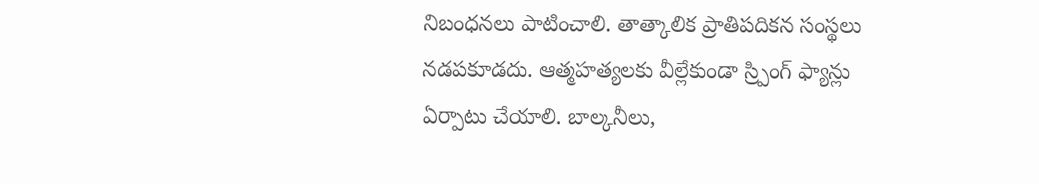నిబంధనలు పాటించాలి. తాత్కాలిక ప్రాతిపదికన సంస్థలు నడపకూడదు. ఆత్మహత్యలకు వీల్లేకుండా స్ర్పింగ్‌ ఫ్యాన్లు ఏర్పాటు చేయాలి. బాల్కనీలు,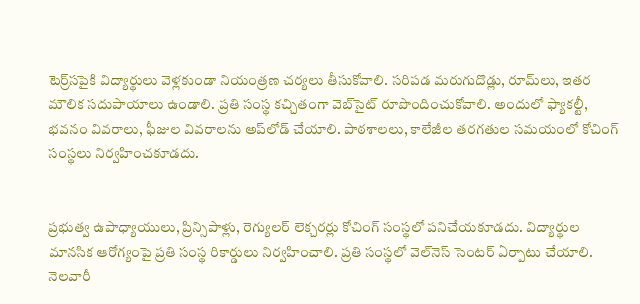టెర్ర్‌సపైకి విద్యార్థులు వెళ్లకుండా నియంత్రణ చర్యలు తీసుకోవాలి. సరిపడ మరుగుదొడ్లు, రూమ్‌లు, ఇతర మౌలిక సదుపాయాలు ఉండాలి. ప్రతి సంస్థ కచ్చితంగా వెబ్‌సైట్‌ రూపొందించుకోవాలి. అందులో ఫ్యాకల్టీ, భవనం వివరాలు, ఫీజుల వివరాలను అప్‌లోడ్‌ చేయాలి. పాఠశాలలు, కాలేజీల తరగతుల సమయంలో కోచింగ్‌ సంస్థలు నిర్వహించకూడదు.


ప్రభుత్వ ఉపాధ్యాయులు, ప్రిన్సిపాళ్లు, రెగ్యులర్‌ లెక్చరర్లు కోచింగ్‌ సంస్థలో పనిచేయకూడదు. విద్యార్థుల మానసిక ఆరోగ్యంపై ప్రతి సంస్థ రికార్డులు నిర్వహించాలి. ప్రతి సంస్థలో వెల్‌నెస్‌ సెంటర్‌ ఏర్పాటు చేయాలి. నెలవారీ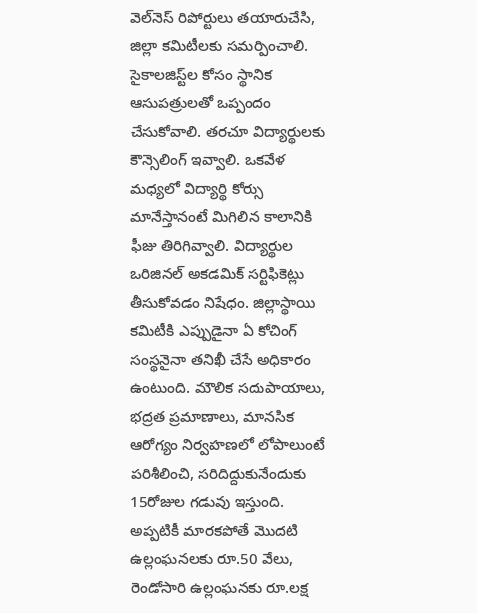వెల్‌నెస్‌ రిపోర్టులు తయారుచేసి, జిల్లా కమిటీలకు సమర్పించాలి. సైకాలజిస్ట్‌ల కోసం స్థానిక ఆసుపత్రులతో ఒప్పందం చేసుకోవాలి. తరచూ విద్యార్థులకు కౌన్సెలింగ్‌ ఇవ్వాలి. ఒకవేళ మధ్యలో విద్యార్థి కోర్సు మానేస్తానంటే మిగిలిన కాలానికి ఫీజు తిరిగివ్వాలి. విద్యార్థుల ఒరిజినల్‌ అకడమిక్‌ సర్టిఫికెట్లు తీసుకోవడం నిషేధం. జిల్లాస్థాయి కమిటీకి ఎప్పుడైనా ఏ కోచింగ్‌ సంస్థనైనా తనిఖీ చేసే అధికారం ఉంటుంది. మౌలిక సదుపాయాలు, భద్రత ప్రమాణాలు, మానసిక ఆరోగ్యం నిర్వహణలో లోపాలుంటే పరిశీలించి, సరిదిద్దుకునేందుకు 15రోజుల గడువు ఇస్తుంది. అప్పటికీ మారకపోతే మొదటి ఉల్లంఘనలకు రూ.50 వేలు, రెండోసారి ఉల్లంఘనకు రూ.లక్ష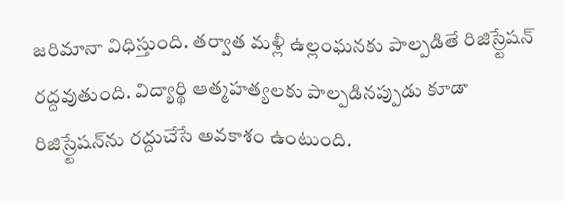జరిమానా విధిస్తుంది. తర్వాత మళ్లీ ఉల్లంఘనకు పాల్పడితే రిజిస్ర్టేషన్‌ రద్దవుతుంది. విద్యార్థి ఆత్మహత్యలకు పాల్పడినప్పుడు కూడా రిజిస్ర్టేషన్‌ను రద్దుచేసే అవకాశం ఉంటుంది.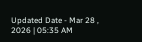Updated Date - Mar 28 , 2026 | 05:35 AM